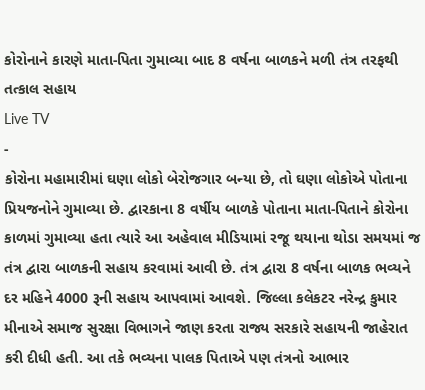કોરોનાને કારણે માતા-પિતા ગુમાવ્યા બાદ 8 વર્ષના બાળકને મળી તંત્ર તરફથી તત્કાલ સહાય
Live TV
-
કોરોના મહામારીમાં ઘણા લોકો બેરોજગાર બન્યા છે, તો ઘણા લોકોએ પોતાના પ્રિયજનોને ગુમાવ્યા છે. દ્વારકાના 8 વર્ષીય બાળકે પોતાના માતા-પિતાને કોરોના કાળમાં ગુમાવ્યા હતા ત્યારે આ અહેવાલ મીડિયામાં રજૂ થયાના થોડા સમયમાં જ તંત્ર દ્વારા બાળકની સહાય કરવામાં આવી છે. તંત્ર દ્વારા 8 વર્ષના બાળક ભવ્યને દર મહિને 4000 રૂની સહાય આપવામાં આવશે. જિલ્લા કલેકટર નરેન્દ્ર કુમાર મીનાએ સમાજ સુરક્ષા વિભાગને જાણ કરતા રાજ્ય સરકારે સહાયની જાહેરાત કરી દીધી હતી. આ તકે ભવ્યના પાલક પિતાએ પણ તંત્રનો આભાર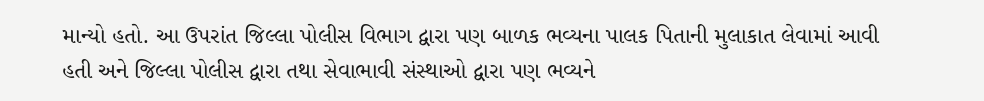માન્યો હતો. આ ઉપરાંત જિલ્લા પોલીસ વિભાગ દ્વારા પણ બાળક ભવ્યના પાલક પિતાની મુલાકાત લેવામાં આવી હતી અને જિલ્લા પોલીસ દ્વારા તથા સેવાભાવી સંસ્થાઓ દ્વારા પણ ભવ્યને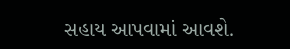સહાય આપવામાં આવશે.